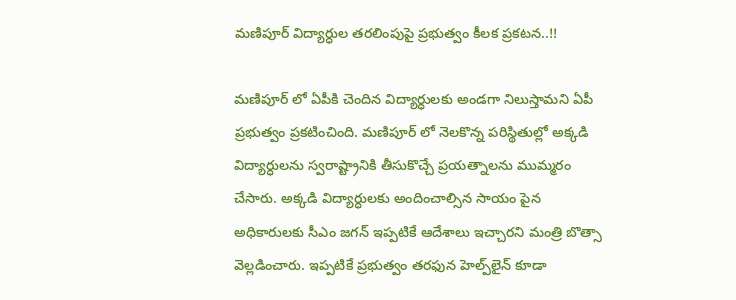మణిపూర్ విద్యార్ధుల తరలింపుపై ప్రభుత్వం కీలక ప్రకటన..!!

మణిపూర్ లో ఏపీకి చెందిన విద్యార్ధులకు అండగా నిలుస్తామని ఏపీ ప్రభుత్వం ప్రకటించింది. మణిపూర్ లో నెలకొన్న పరిస్థితుల్లో అక్కడి విద్యార్ధులను స్వరాష్ట్రానికి తీసుకొచ్చే ప్రయత్నాలను ముమ్మరం చేసారు. అక్కడి విద్యార్ధులకు అందించాల్సిన సాయం పైన అధికారులకు సీఎం జగన్ ఇప్పటికే ఆదేశాలు ఇచ్చారని మంత్రి బొత్సా వెల్లడించారు. ఇప్పటికే ప్రభుత్వం తరఫున హెల్ప్‌లైన్‌ కూడా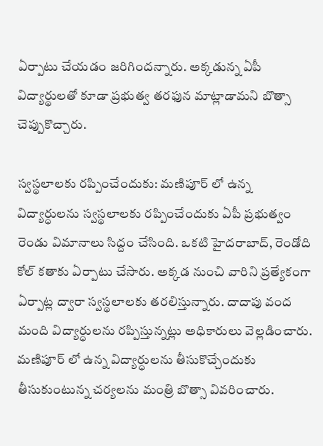ఏర్పాటు చేయడం జరిగింద‌న్నారు. అక్కడున్న ఏపీ విద్యార్థులతో కూడా ప్రభుత్వ తరఫున మాట్లాడామ‌ని బొత్సా చెప్పుకొచ్చారు.

స్వస్థలాలకు రప్పించేందుకు: మణిపూర్ లో ఉన్న విద్యార్ధులను స్వస్థలాలకు రప్పించేందుకు ఏపీ ప్రభుత్వం రెండు విమానాలు సిద్దం చేసింది. ఒకటి హైదరాబాద్, రెండోది కోల్ కతాకు ఏర్పాటు చేసారు. అక్కడ నుంచి వారిని ప్రత్యేకంగా ఏర్పాట్ల ద్వారా స్వస్థలాలకు తరలిస్తున్నారు. దాదాపు వంద మంది విద్యార్ధులను రప్పిస్తున్నట్లు అధికారులు వెల్లడించారు. మణిపూర్ లో ఉన్న విద్యార్ధులను తీసుకొచ్చేందుకు తీసుకుంటున్న చర్యలను మంత్రి బొత్సా వివరించారు.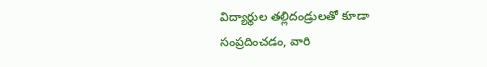విద్యార్థుల తల్లిదండ్రులతో కూడా సంప్రదించడం, వారి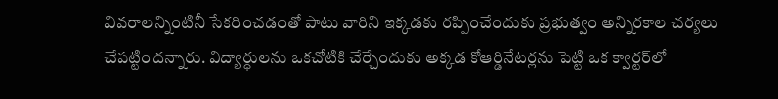వివరాలన్నింటినీ సేకరించడంతో పాటు వారిని ఇక్కడకు రప్పించేందుకు ప్రభుత్వం అన్నిరకాల చర్యలు చేపట్టింద‌న్నారు. విద్యార్ధులను ఒకచోటికి చేర్చేందుకు అక్కడ కోఆర్డినేటర్లను పెట్టి ఒక క్వార్టర్‌లో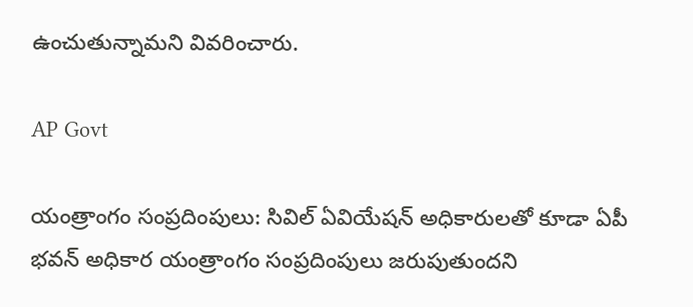ఉంచుతున్నామని వివరించారు.

AP Govt

యంత్రాంగం సంప్రదింపులు: సివిల్‌ ఏవియేషన్‌ అధికారులతో కూడా ఏపీ భవన్‌ అధికార యంత్రాంగం సంప్రదింపులు జరుపుతుందని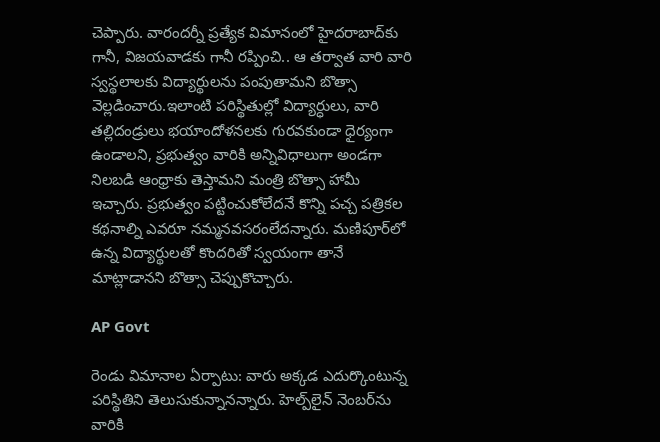చెప్పారు. వారందర్నీ ప్రత్యేక విమానంలో హైదరాబాద్‌కు గానీ, విజయవాడకు గానీ రప్పించి.. ఆ తర్వాత వారి వారి స్వస్థలాలకు విద్యార్థులను పంపుతామని బొత్సా వెల్లడించారు.ఇలాంటి పరిస్థితుల్లో విద్యార్ధులు, వారి తల్లిదండ్రులు భయాందోళనలకు గురవకుండా ధైర్యంగా ఉండాలని, ప్రభుత్వం వారికి అన్నివిధాలుగా అండగా నిలబడి ఆంధ్రాకు తెస్తామని మంత్రి బొత్సా హామీ ఇచ్చారు. ప్రభుత్వం పట్టించుకోలేదనే కొన్ని పచ్చ పత్రికల కథనాల్ని ఎవరూ నమ్మనవసరంలేదన్నారు. మణిపూర్‌లో ఉన్న విద్యార్థులతో కొందరితో స్వయంగా తానే మాట్లాడానని బొత్సా చెప్పుకొచ్చారు.

AP Govt

రెండు విమానాల ఏర్పాటు: వారు అక్కడ ఎదుర్కొంటున్న పరిస్థితిని తెలుసుకున్నానన్నారు. హెల్ప్‌లైన్‌ నెంబర్‌ను వారికి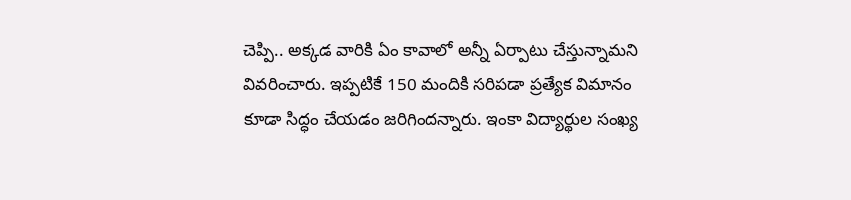చెప్పి.. అక్కడ వారికి ఏం కావాలో అన్నీ ఏర్పాటు చేస్తున్నామని వివరించారు. ఇప్పటికే 150 మందికి సరిపడా ప్రత్యేక విమానం కూడా సిద్ధం చేయడం జరిగిందన్నారు. ఇంకా విద్యార్థుల సంఖ్య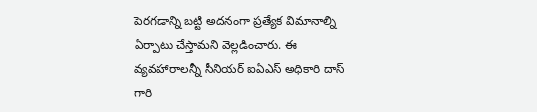పెరగడాన్ని బట్టి అదనంగా ప్రత్యేక విమానాల్ని ఏర్పాటు చేస్తామని వెల్లడించారు. ఈ వ్యవహారాలన్నీ సీనియర్‌ ఐఏఎస్‌ అధికారి దాస్‌ గారి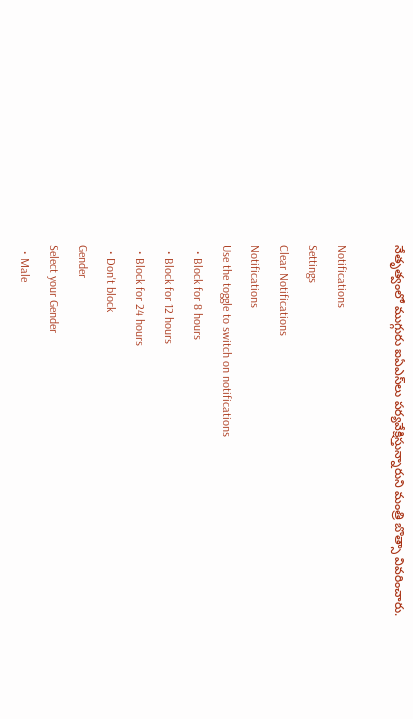నేతృత్వంలో ముగ్గురు ఐఏఎస్‌లు పర్యవేక్షిస్తున్నారుని మంత్రి బొత్సా వివరించారు.

Notifications
Settings
Clear Notifications
Notifications
Use the toggle to switch on notifications
  • Block for 8 hours
  • Block for 12 hours
  • Block for 24 hours
  • Don't block
Gender
Select your Gender
  • Male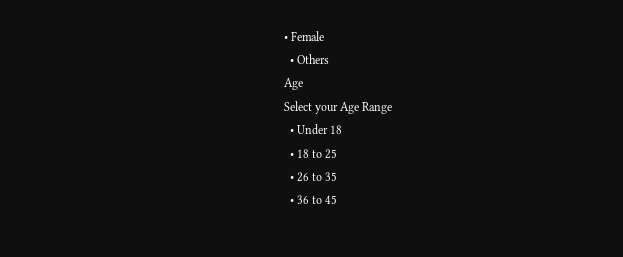• Female
  • Others
Age
Select your Age Range
  • Under 18
  • 18 to 25
  • 26 to 35
  • 36 to 45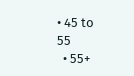• 45 to 55
  • 55+